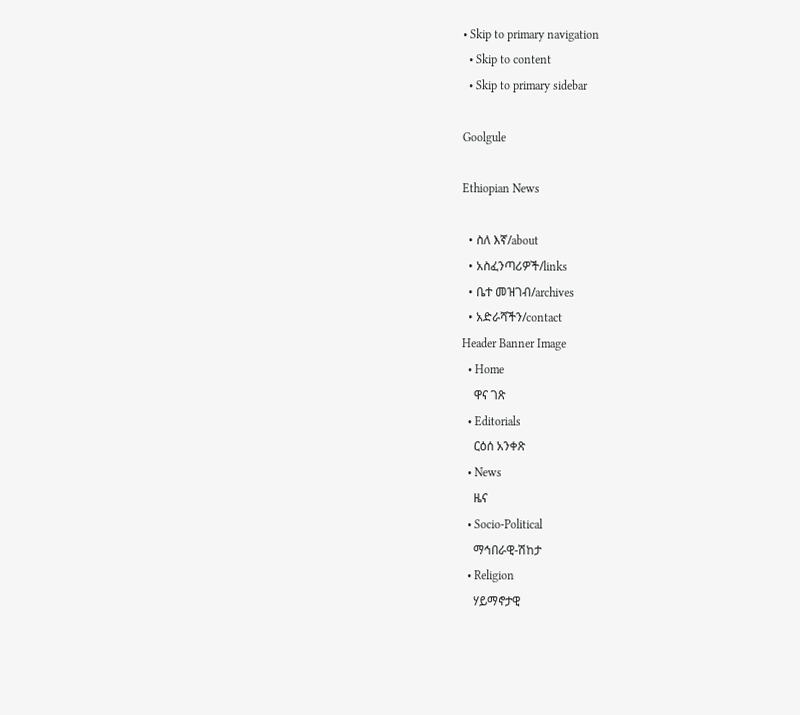• Skip to primary navigation
  • Skip to content
  • Skip to primary sidebar

Goolgule

Ethiopian News

  • ስለ እኛ/about
  • አስፈንጣሪዎች/links
  • ቤተ መዝገብ/archives
  • አድራሻችን/contact
Header Banner Image
  • Home
    ዋና ገጽ
  • Editorials
    ርዕሰ አንቀጽ
  • News
    ዜና
  • Socio-Political
    ማኅበራዊ-ሽከታ
  • Religion
    ሃይማኖታዊ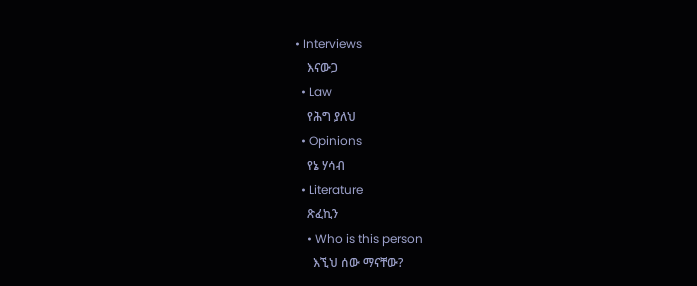• Interviews
    እናውጋ
  • Law
    የሕግ ያለህ
  • Opinions
    የኔ ሃሳብ
  • Literature
    ጽፈኪን
    • Who is this person
      እኚህ ሰው ማናቸው?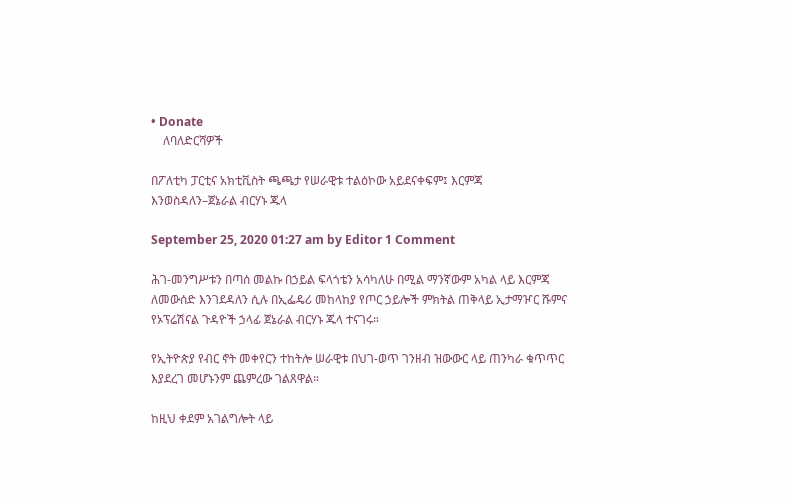• Donate
    ለባለድርሻዎች

በፖለቲካ ፓርቲና አክቲቪስት ጫጫታ የሠራዊቱ ተልዕኮው አይደናቀፍም፤ እርምጃ እንወስዳለን–ጀኔራል ብርሃኑ ጁላ

September 25, 2020 01:27 am by Editor 1 Comment

ሕገ-መንግሥቱን በጣሰ መልኩ በኃይል ፍላጎቴን አሳካለሁ በሚል ማንኛውም አካል ላይ እርምጃ ለመውሰድ እንገደዳለን ሲሉ በኢፌዴሪ መከላከያ የጦር ኃይሎች ምክትል ጠቅላይ ኢታማዦር ሹምና የኦፕሬሽናል ጉዳዮች ኃላፊ ጀኔራል ብርሃኑ ጁላ ተናገሩ።

የኢትዮጵያ የብር ኖት መቀየርን ተከትሎ ሠራዊቱ በህገ-ወጥ ገንዘብ ዝውውር ላይ ጠንካራ ቁጥጥር እያደረገ መሆኑንም ጨምረው ገልጸዋል።

ከዚህ ቀደም አገልግሎት ላይ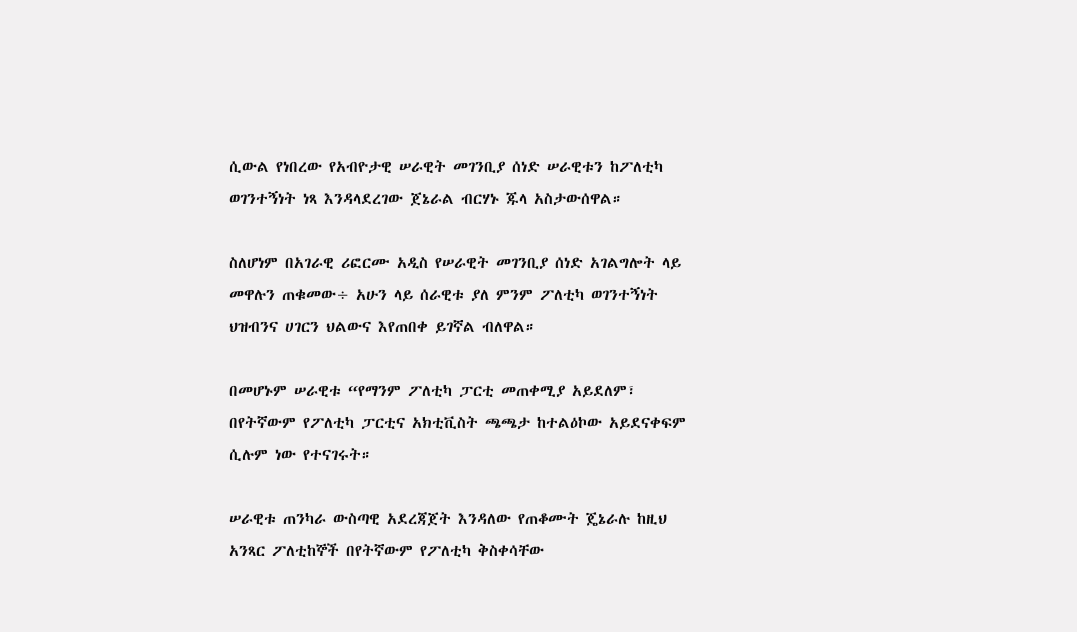ሲውል የነበረው የአብዮታዊ ሠራዊት መገንቢያ ሰነድ ሠራዊቱን ከፖለቲካ ወገንተኝነት ነጻ እንዳላደረገው ጀኔራል ብርሃኑ ጁላ አስታውሰዋል።

ስለሆነም በአገራዊ ሪፎርሙ አዲስ የሠራዊት መገንቢያ ሰነድ አገልግሎት ላይ መዋሉን ጠቁመው÷ አሁን ላይ ሰራዊቱ ያለ ምንም ፖለቲካ ወገንተኝነት ህዝብንና ሀገርን ህልውና እየጠበቀ ይገኛል ብለዋል።

በመሆኑም ሠራዊቱ “የማንም ፖለቲካ ፓርቲ መጠቀሚያ አይደለም፣ በየትኛውም የፖለቲካ ፓርቲና አክቲቪስት ጫጫታ ከተልዕኮው አይደናቀፍም ሲሉም ነው የተናገሩት።

ሠራዊቱ ጠንካራ ውስጣዊ አደረጃጀት እንዳለው የጠቆሙት ጄኔራሉ ከዚህ አንጻር ፖለቲከኞች በየትኛውም የፖለቲካ ቅስቀሳቸው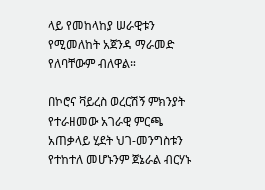ላይ የመከላከያ ሠራዊቱን የሚመለከት አጀንዳ ማራመድ የለባቸውም ብለዋል።

በኮሮና ቫይረስ ወረርሽኝ ምክንያት የተራዘመው አገራዊ ምርጫ አጠቃላይ ሂደት ህገ-መንግስቱን የተከተለ መሆኑንም ጀኔራል ብርሃኑ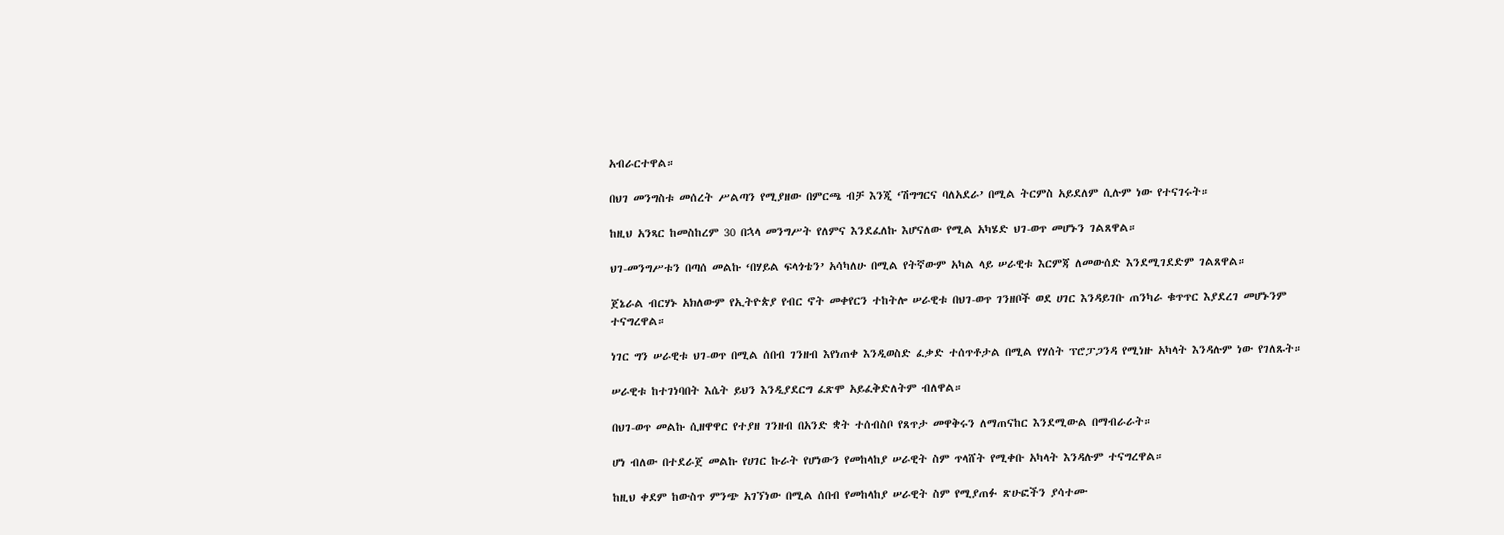አብራርተዋል።

በህገ መንግስቱ መሰረት ሥልጣን የሚያዘው በምርጫ ብቻ እንጂ ‘ሽግግርና ባለአደራ’ በሚል ትርምስ አይደለም ሲሉም ነው የተናገሩት።

ከዚህ አንጻር ከመስከረም 30 በኋላ መንግሥት የለምና እንደፈለኩ እሆናለው የሚል አካሄድ ህገ-ወጥ መሆኑን ገልጸዋል።

ህገ-መንግሥቱን በጣሰ መልኩ ‘በሃይል ፍላጎቴን’ አሳካለሁ በሚል የትኛውም አካል ላይ ሠራዊቱ እርምጃ ለመውሰድ እንደሚገደድም ገልጸዋል።

ጀኔራል ብርሃኑ አክለውም የኢትዮጵያ የብር ኖት መቀየርን ተከትሎ ሠራዊቱ በህገ-ወጥ ገንዘቦች ወደ ሀገር እንዳይገቡ ጠንካራ ቁጥጥር እያደረገ መሆኑንም ተናግረዋል።

ነገር ግን ሠራዊቱ ህገ-ወጥ በሚል ሰበብ ገንዘብ እየነጠቀ እንዲወስድ ፈቃድ ተሰጥቶታል በሚል የሃሰት ፕሮፓጋንዳ የሚነዙ አካላት እንዳሉም ነው የገለጹት።

ሠራዊቱ ከተገነባበት እሴት ይህን እንዲያደርግ ፈጽሞ አይፈቅድለትም ብለዋል።

በህገ-ወጥ መልኩ ሲዘዋዋር የተያዘ ገንዘብ በአንድ ቋት ተሰብስቦ የጸጥታ መዋቅሩን ለማጠናከር እንደሚውል በማብራራት።

ሆነ ብለው በተደራጀ መልኩ የሀገር ኩራት የሆነውን የመከላከያ ሠራዊት ስም ጥላሸት የሚቀቡ አካላት እንዳሉም ተናግረዋል።

ከዚህ ቀደም ከውስጥ ምንጭ አገኘነው በሚል ሰበብ የመከላከያ ሠራዊት ስም የሚያጠፉ ጽሁፎችን ያሳተሙ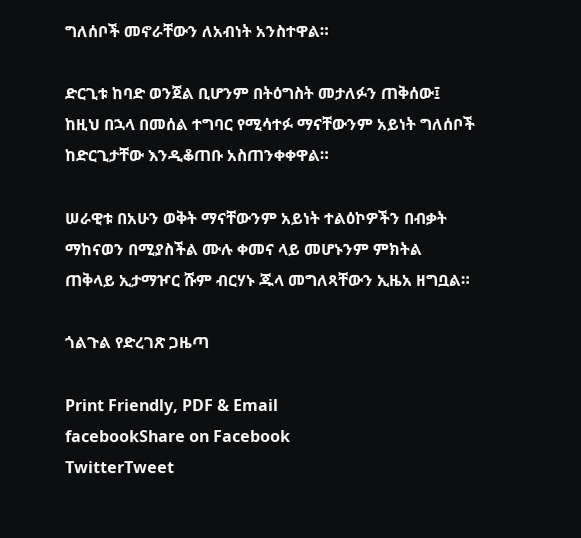ግለሰቦች መኖራቸውን ለአብነት አንስተዋል።

ድርጊቱ ከባድ ወንጀል ቢሆንም በትዕግስት መታለፉን ጠቅሰው፤ ከዚህ በኋላ በመሰል ተግባር የሚሳተፉ ማናቸውንም አይነት ግለሰቦች ከድርጊታቸው እንዲቆጠቡ አስጠንቀቀዋል።

ሠራዊቱ በአሁን ወቅት ማናቸውንም አይነት ተልዕኮዎችን በብቃት ማከናወን በሚያስችል ሙሉ ቀመና ላይ መሆኑንም ምክትል ጠቅላይ ኢታማዦር ሹም ብርሃኑ ጁላ መግለጻቸውን ኢዜአ ዘግቧል።

ጎልጉል የድረገጽ ጋዜጣ

Print Friendly, PDF & Email
facebookShare on Facebook
TwitterTweet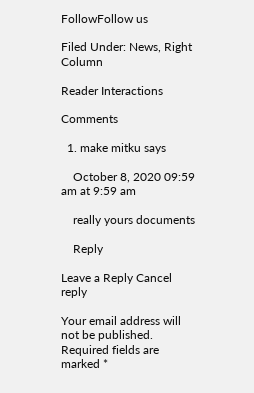FollowFollow us

Filed Under: News, Right Column

Reader Interactions

Comments

  1. make mitku says

    October 8, 2020 09:59 am at 9:59 am

    really yours documents

    Reply

Leave a Reply Cancel reply

Your email address will not be published. Required fields are marked *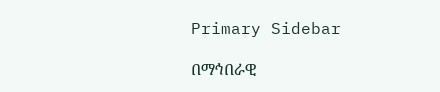Primary Sidebar

በማኅበራዊ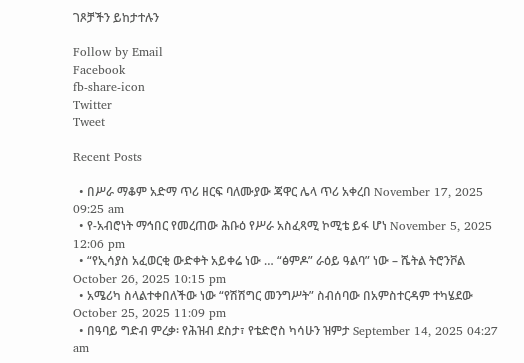ገጾቻችን ይከታተሉን

Follow by Email
Facebook
fb-share-icon
Twitter
Tweet

Recent Posts

  • በሥራ ማቆም አድማ ጥሪ ዘርፍ ባለሙያው ጃዋር ሌላ ጥሪ አቀረበ November 17, 2025 09:25 am
  • የ-አብሮነት ማኅበር የመረጠው ሕቡዕ የሥራ አስፈጻሚ ኮሚቴ ይፋ ሆነ November 5, 2025 12:06 pm
  • “የኢሳያስ አፈወርቂ ውድቀት አይቀሬ ነው … “ፅምዶ” ራዕይ ዓልባ” ነው – ሼትል ትሮንቮል October 26, 2025 10:15 pm
  • አሜሪካ ስላልተቀበለችው ነው “የሽሽግር መንግሥት” ስብሰባው በአምስተርዳም ተካሄደው October 25, 2025 11:09 pm
  • በዓባይ ግድብ ምረቃ፡ የሕዝብ ደስታ፣ የቴድሮስ ካሳሁን ዝምታ September 14, 2025 04:27 am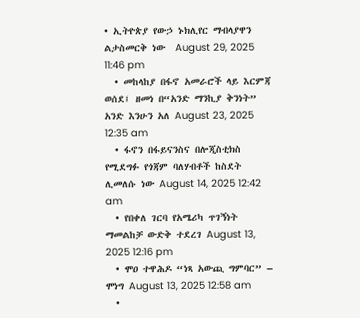• ኢትዮጵያ የውኃ ኑክሊየር ማብላያዋን ልታስመርቅ ነው  August 29, 2025 11:46 pm
  • መከላከያ በፋኖ አመራሮች ላይ እርምጃ ወሰደ፤ ዘመነ በ“አንድ ማንኪያ ቅንነት” አንድ እንሁን አለ August 23, 2025 12:35 am
  • ፋኖን በፋይናንስና በሎጂስቲክስ የሚደግፉ የጎጃም ባለሃብቶች ከስደት ሊመለሱ ነው August 14, 2025 12:42 am
  • የበቀለ ገርባ የአሜሪካ ጥገኝነት ማመልከቻ ውድቅ ተደረገ August 13, 2025 12:16 pm
  • ሞዐ ተዋሕዶ “ነጻ አውጪ ግምባር” – ሞነግ August 13, 2025 12:58 am
  •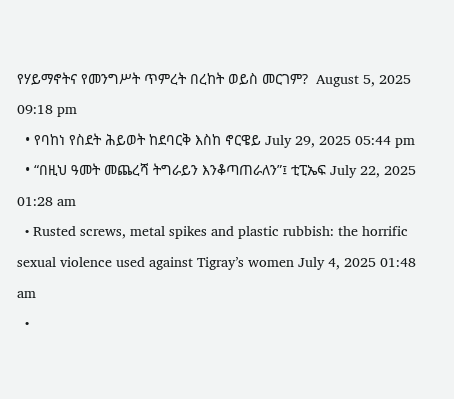የሃይማኖትና የመንግሥት ጥምረት በረከት ወይስ መርገም?  August 5, 2025 09:18 pm
  • የባከነ የስደት ሕይወት ከደባርቅ እስከ ኖርዌይ July 29, 2025 05:44 pm
  • “በዚህ ዓመት መጨረሻ ትግራይን እንቆጣጠራለን”፤ ቲፒኤፍ July 22, 2025 01:28 am
  • Rusted screws, metal spikes and plastic rubbish: the horrific sexual violence used against Tigray’s women July 4, 2025 01:48 am
  •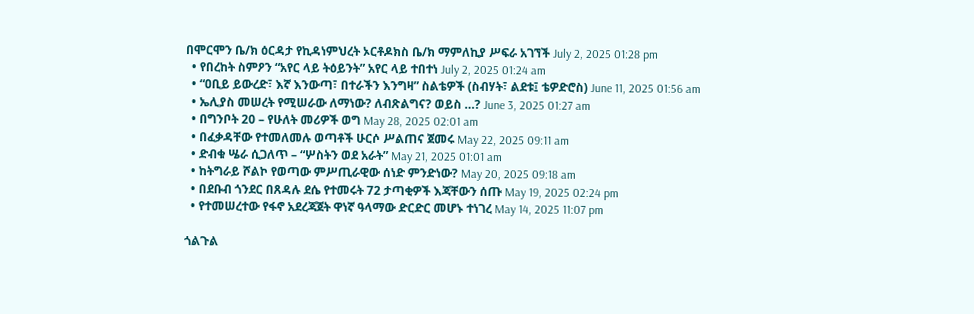በሞርሞን ቤ/ክ ዕርዳታ የኪዳነምህረት ኦርቶዶክስ ቤ/ክ ማምለኪያ ሥፍራ አገኘች July 2, 2025 01:28 pm
  • የበረከት ስምዖን “አየር ላይ ትዕይንት” አየር ላይ ተበተነ July 2, 2025 01:24 am
  • “ዐቢይ ይውረድ፣ እኛ እንውጣ፣ በተራችን እንግዛ” ስልቴዎች (ስብሃት፣ ልደቱ፤ ቴዎድሮስ) June 11, 2025 01:56 am
  • ኤሊያስ መሠረት የሚሠራው ለማነው? ለብጽልግና? ወይስ …? June 3, 2025 01:27 am
  • በግንቦት 20 – የሁለት መሪዎች ወግ May 28, 2025 02:01 am
  • በፈቃዳቸው የተመለመሉ ወጣቶች ሁርሶ ሥልጠና ጀመሩ May 22, 2025 09:11 am
  • ድብቁ ሤራ ሲጋለጥ – “ሦስትን ወደ አራት” May 21, 2025 01:01 am
  • ከትግራይ ሾልኮ የወጣው ምሥጢራዊው ሰነድ ምንድነው? May 20, 2025 09:18 am
  • በደቡብ ጎንደር በጸዳሉ ደሴ የተመሩት 72 ታጣቂዎች እጃቸውን ሰጡ May 19, 2025 02:24 pm
  • የተመሠረተው የፋኖ አደረጃጀት ዋነኛ ዓላማው ድርድር መሆኑ ተነገረ May 14, 2025 11:07 pm

ጎልጉል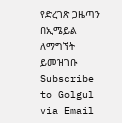የድረገጽ ጋዜጣን በኢሜይል ለማግኘት ይመዝገቡ Subscribe to Golgul via Email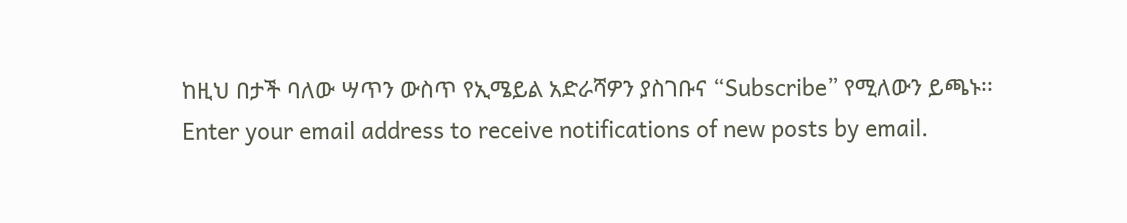ከዚህ በታች ባለው ሣጥን ውስጥ የኢሜይል አድራሻዎን ያስገቡና “Subscribe” የሚለውን ይጫኑ፡፡
Enter your email address to receive notifications of new posts by email.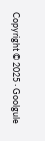Copyright © 2025 · Goolgule